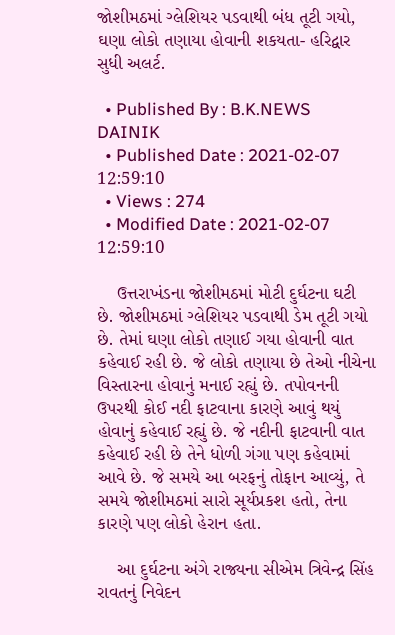જોશીમઠમાં ગ્લેશિયર પડવાથી બંધ તૂટી ગયો, ઘણા લોકો તણાયા હોવાની શકયતા- હરિદ્વાર સુધી અલર્ટ.

  • Published By : B.K.NEWS DAINIK
  • Published Date : 2021-02-07 12:59:10
  • Views : 274
  • Modified Date : 2021-02-07 12:59:10

    ઉત્તરાખંડના જોશીમઠમાં મોટી દુર્ઘટના ઘટી છે. જોશીમઠમાં ગ્લેશિયર પડવાથી ડેમ તૂટી ગયો છે. તેમાં ઘણા લોકો તણાઈ ગયા હોવાની વાત કહેવાઈ રહી છે. જે લોકો તણાયા છે તેઓ નીચેના વિસ્તારના હોવાનું મનાઈ રહ્યું છે. તપોવનની ઉપરથી કોઈ નદી ફાટવાના કારણે આવું થયું હોવાનું કહેવાઈ રહ્યું છે. જે નદીની ફાટવાની વાત કહેવાઈ રહી છે તેને ધોળી ગંગા પણ કહેવામાં આવે છે. જે સમયે આ બરફનું તોફાન આવ્યું, તે સમયે જોશીમઠમાં સારો સૂર્યપ્રકશ હતો, તેના કારણે પણ લોકો હેરાન હતા.

    આ દુર્ઘટના અંગે રાજ્યના સીએમ ત્રિવેન્દ્ર સિંહ રાવતનું નિવેદન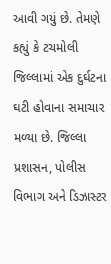આવી ગયું છે. તેમણે કહ્યું કે ટચમોલી જિલ્લામાં એક દુર્ઘટના ઘટી હોવાના સમાચાર મળ્યા છે. જિલ્લા પ્રશાસન, પોલીસ વિભાગ અને ડિઝાસ્ટર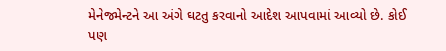મેનેજમેન્ટને આ અંગે ઘટતુ કરવાનો આદેશ આપવામાં આવ્યો છે. કોઈ પણ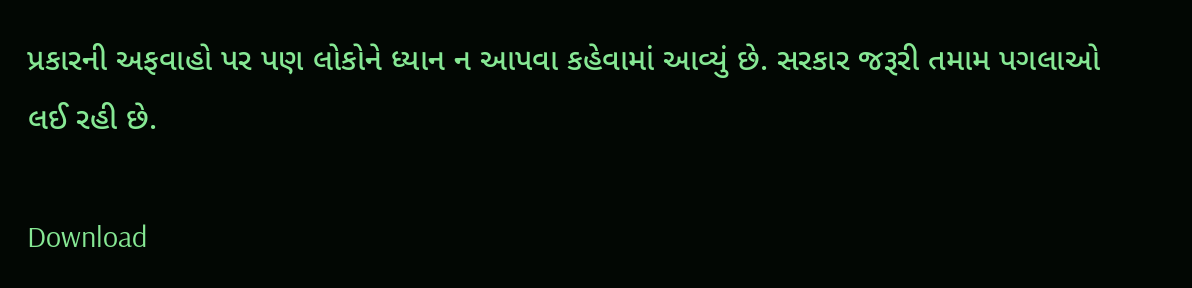પ્રકારની અફવાહો પર પણ લોકોને ધ્યાન ન આપવા કહેવામાં આવ્યું છે. સરકાર જરૂરી તમામ પગલાઓ લઈ રહી છે.

Download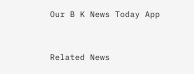Our B K News Today App



Related News